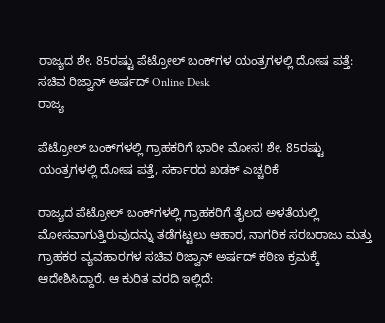ರಾಜ್ಯದ ಶೇ. 85ರಷ್ಟು ಪೆಟ್ರೋಲ್ ಬಂಕ್‌ಗಳ ಯಂತ್ರಗಳಲ್ಲಿ ದೋಷ ಪತ್ತೆ: ಸಚಿವ ರಿಜ್ವಾನ್ ಅರ್ಷದ್ Online Desk
ರಾಜ್ಯ

ಪೆಟ್ರೋಲ್ ಬಂಕ್‌ಗಳಲ್ಲಿ ಗ್ರಾಹಕರಿಗೆ ಭಾರೀ ಮೋಸ! ಶೇ. 85ರಷ್ಟು ಯಂತ್ರಗಳಲ್ಲಿ ದೋಷ ಪತ್ತೆ, ಸರ್ಕಾರದ ಖಡಕ್ ಎಚ್ಚರಿಕೆ

ರಾಜ್ಯದ ಪೆಟ್ರೋಲ್ ಬಂಕ್‌ಗಳಲ್ಲಿ ಗ್ರಾಹಕರಿಗೆ ತೈಲದ ಅಳತೆಯಲ್ಲಿ ಮೋಸವಾಗುತ್ತಿರುವುದನ್ನು ತಡೆಗಟ್ಟಲು ಆಹಾರ, ನಾಗರಿಕ ಸರಬರಾಜು ಮತ್ತು ಗ್ರಾಹಕರ ವ್ಯವಹಾರಗಳ ಸಚಿವ ರಿಜ್ವಾನ್ ಅರ್ಷದ್ ಕಠಿಣ ಕ್ರಮಕ್ಕೆ ಆದೇಶಿಸಿದ್ದಾರೆ. ಆ ಕುರಿತ ವರದಿ ಇಲ್ಲಿದೆ: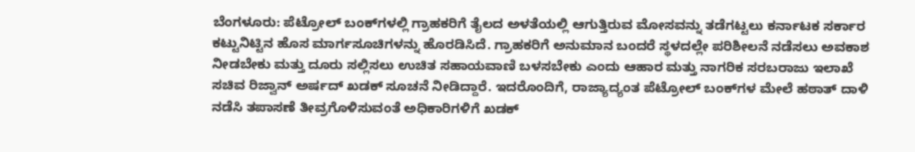ಬೆಂಗಳೂರು: ಪೆಟ್ರೋಲ್ ಬಂಕ್‌ಗಳಲ್ಲಿ ಗ್ರಾಹಕರಿಗೆ ತೈಲದ ಅಳತೆಯಲ್ಲಿ ಆಗುತ್ತಿರುವ ಮೋಸವನ್ನು ತಡೆಗಟ್ಟಲು ಕರ್ನಾಟಕ ಸರ್ಕಾರ ಕಟ್ಟುನಿಟ್ಟಿನ ಹೊಸ ಮಾರ್ಗಸೂಚಿಗಳನ್ನು ಹೊರಡಿಸಿದೆ. ಗ್ರಾಹಕರಿಗೆ ಅನುಮಾನ ಬಂದರೆ ಸ್ಥಳದಲ್ಲೇ ಪರಿಶೀಲನೆ ನಡೆಸಲು ಅವಕಾಶ ನೀಡಬೇಕು ಮತ್ತು ದೂರು ಸಲ್ಲಿಸಲು ಉಚಿತ ಸಹಾಯವಾಣಿ ಬಳಸಬೇಕು ಎಂದು ಆಹಾರ ಮತ್ತು ನಾಗರಿಕ ಸರಬರಾಜು ಇಲಾಖೆ ಸಚಿವ ರಿಜ್ವಾನ್ ಅರ್ಷದ್ ಖಡಕ್ ಸೂಚನೆ ನೀಡಿದ್ದಾರೆ. ಇದರೊಂದಿಗೆ, ರಾಜ್ಯಾದ್ಯಂತ ಪೆಟ್ರೋಲ್ ಬಂಕ್‌ಗಳ ಮೇಲೆ ಹಠಾತ್ ದಾಳಿ ನಡೆಸಿ ತಪಾಸಣೆ ತೀವ್ರಗೊಳಿಸುವಂತೆ ಅಧಿಕಾರಿಗಳಿಗೆ ಖಡಕ್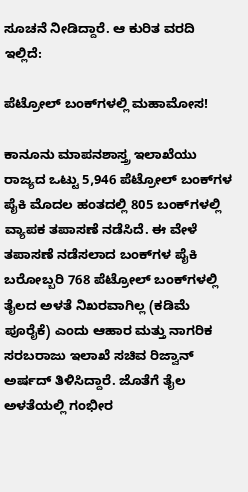ಸೂಚನೆ ನೀಡಿದ್ದಾರೆ. ಆ ಕುರಿತ ವರದಿ ಇಲ್ಲಿದೆ:

ಪೆಟ್ರೋಲ್ ಬಂಕ್‌ಗಳಲ್ಲಿ ಮಹಾಮೋಸ!

ಕಾನೂನು ಮಾಪನಶಾಸ್ತ್ರ ಇಲಾಖೆಯು ರಾಜ್ಯದ ಒಟ್ಟು 5,946 ಪೆಟ್ರೋಲ್ ಬಂಕ್‌ಗಳ ಪೈಕಿ ಮೊದಲ ಹಂತದಲ್ಲಿ 805 ಬಂಕ್‌ಗಳಲ್ಲಿ ವ್ಯಾಪಕ ತಪಾಸಣೆ ನಡೆಸಿದೆ. ಈ ವೇಳೆ ತಪಾಸಣೆ ನಡೆಸಲಾದ ಬಂಕ್‌ಗಳ ಪೈಕಿ ಬರೋಬ್ಬರಿ 768 ಪೆಟ್ರೋಲ್ ಬಂಕ್‌ಗಳಲ್ಲಿ ತೈಲದ ಅಳತೆ ನಿಖರವಾಗಿಲ್ಲ (ಕಡಿಮೆ ಪೂರೈಕೆ) ಎಂದು ಆಹಾರ ಮತ್ತು ನಾಗರಿಕ ಸರಬರಾಜು ಇಲಾಖೆ ಸಚಿವ ರಿಜ್ವಾನ್ ಅರ್ಷದ್ ತಿಳಿಸಿದ್ದಾರೆ. ಜೊತೆಗೆ ತೈಲ ಅಳತೆಯಲ್ಲಿ ಗಂಭೀರ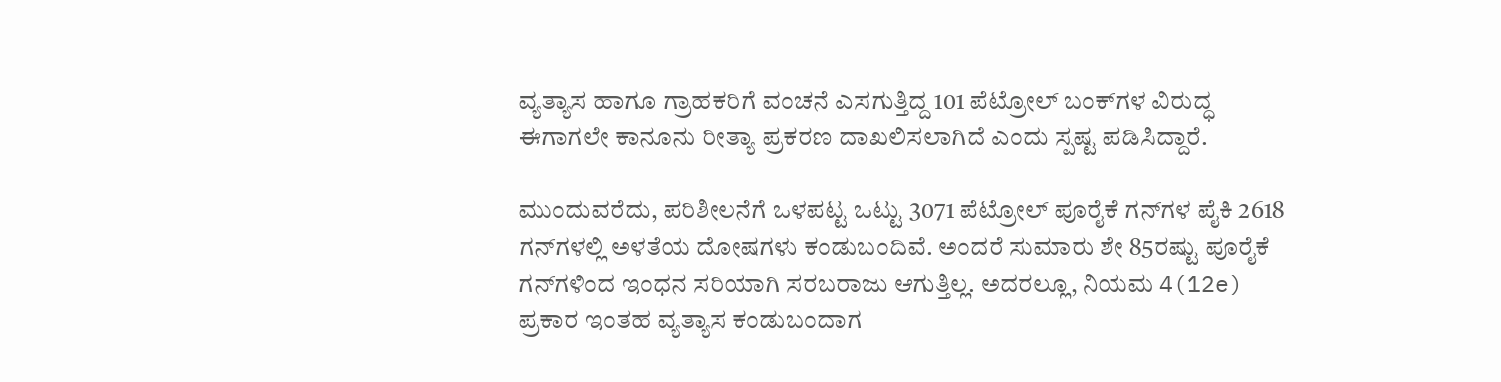ವ್ಯತ್ಯಾಸ ಹಾಗೂ ಗ್ರಾಹಕರಿಗೆ ವಂಚನೆ ಎಸಗುತ್ತಿದ್ದ 101 ಪೆಟ್ರೋಲ್ ಬಂಕ್‌ಗಳ ವಿರುದ್ಧ ಈಗಾಗಲೇ ಕಾನೂನು ರೀತ್ಯಾ ಪ್ರಕರಣ ದಾಖಲಿಸಲಾಗಿದೆ ಎಂದು ಸ್ಪಷ್ಟ ಪಡಿಸಿದ್ದಾರೆ.

ಮುಂದುವರೆದು, ಪರಿಶೀಲನೆಗೆ ಒಳಪಟ್ಟ ಒಟ್ಟು 3071 ಪೆಟ್ರೋಲ್ ಪೂರೈಕೆ ಗನ್‌ಗಳ ಪೈಕಿ 2618 ಗನ್‌ಗಳಲ್ಲಿ ಅಳತೆಯ ದೋಷಗಳು ಕಂಡುಬಂದಿವೆ. ಅಂದರೆ ಸುಮಾರು ಶೇ 85ರಷ್ಟು ಪೂರೈಕೆ ಗನ್‌ಗಳಿಂದ ಇಂಧನ ಸರಿಯಾಗಿ ಸರಬರಾಜು ಆಗುತ್ತಿಲ್ಲ. ಅದರಲ್ಲೂ, ನಿಯಮ 4(12e) ಪ್ರಕಾರ ಇಂತಹ ವ್ಯತ್ಯಾಸ ಕಂಡುಬಂದಾಗ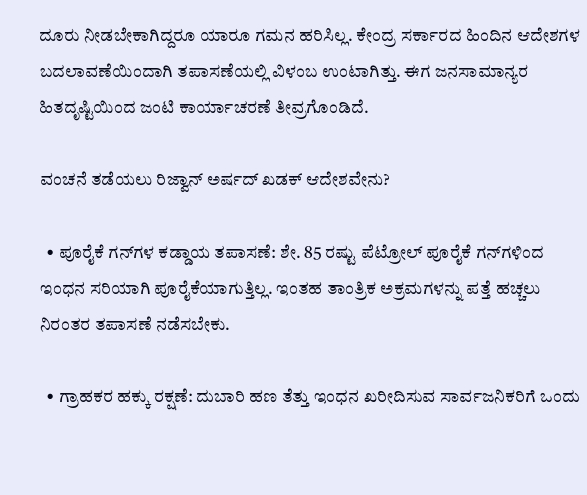ದೂರು ನೀಡಬೇಕಾಗಿದ್ದರೂ ಯಾರೂ ಗಮನ ಹರಿಸಿಲ್ಲ. ಕೇಂದ್ರ ಸರ್ಕಾರದ ಹಿಂದಿನ ಆದೇಶಗಳ ಬದಲಾವಣೆಯಿಂದಾಗಿ ತಪಾಸಣೆಯಲ್ಲಿ ವಿಳಂಬ ಉಂಟಾಗಿತ್ತು. ಈಗ ಜನಸಾಮಾನ್ಯರ ಹಿತದೃಷ್ಟಿಯಿಂದ ಜಂಟಿ ಕಾರ್ಯಾಚರಣೆ ತೀವ್ರಗೊಂಡಿದೆ.

ವಂಚನೆ ತಡೆಯಲು ರಿಜ್ವಾನ್ ಅರ್ಷದ್ ಖಡಕ್ ಆದೇಶವೇನು?

  • ಪೂರೈಕೆ ಗನ್‌ಗಳ ಕಡ್ಡಾಯ ತಪಾಸಣೆ: ಶೇ. 85 ರಷ್ಟು ಪೆಟ್ರೋಲ್ ಪೂರೈಕೆ ಗನ್‌ಗಳಿಂದ ಇಂಧನ ಸರಿಯಾಗಿ ಪೂರೈಕೆಯಾಗುತ್ತಿಲ್ಲ. ಇಂತಹ ತಾಂತ್ರಿಕ ಅಕ್ರಮಗಳನ್ನು ಪತ್ತೆ ಹಚ್ಚಲು ನಿರಂತರ ತಪಾಸಣೆ ನಡೆಸಬೇಕು.

  • ಗ್ರಾಹಕರ ಹಕ್ಕು ರಕ್ಷಣೆ: ದುಬಾರಿ ಹಣ ತೆತ್ತು ಇಂಧನ ಖರೀದಿಸುವ ಸಾರ್ವಜನಿಕರಿಗೆ ಒಂದು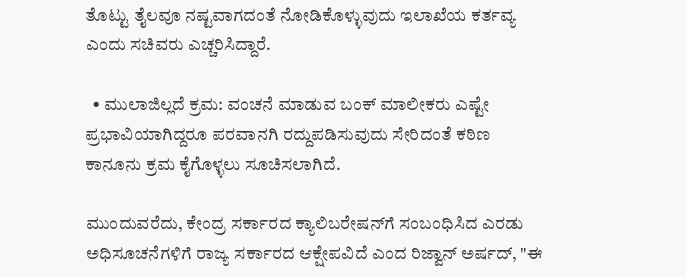ತೊಟ್ಟು ತೈಲವೂ ನಷ್ಟವಾಗದಂತೆ ನೋಡಿಕೊಳ್ಳುವುದು ಇಲಾಖೆಯ ಕರ್ತವ್ಯ ಎಂದು ಸಚಿವರು ಎಚ್ಚರಿಸಿದ್ದಾರೆ.

  • ಮುಲಾಜಿಲ್ಲದೆ ಕ್ರಮ: ವಂಚನೆ ಮಾಡುವ ಬಂಕ್ ಮಾಲೀಕರು ಎಷ್ಟೇ ಪ್ರಭಾವಿಯಾಗಿದ್ದರೂ ಪರವಾನಗಿ ರದ್ದುಪಡಿಸುವುದು ಸೇರಿದಂತೆ ಕಠಿಣ ಕಾನೂನು ಕ್ರಮ ಕೈಗೊಳ್ಳಲು ಸೂಚಿಸಲಾಗಿದೆ.

ಮುಂದುವರೆದು, ಕೇಂದ್ರ ಸರ್ಕಾರದ ಕ್ಯಾಲಿಬರೇಷನ್‌ಗೆ ಸಂಬಂಧಿಸಿದ ಎರಡು ಅಧಿಸೂಚನೆಗಳಿಗೆ ರಾಜ್ಯ ಸರ್ಕಾರದ ಆಕ್ಷೇಪವಿದೆ ಎಂದ ರಿಜ್ವಾನ್ ಅರ್ಷದ್, "ಈ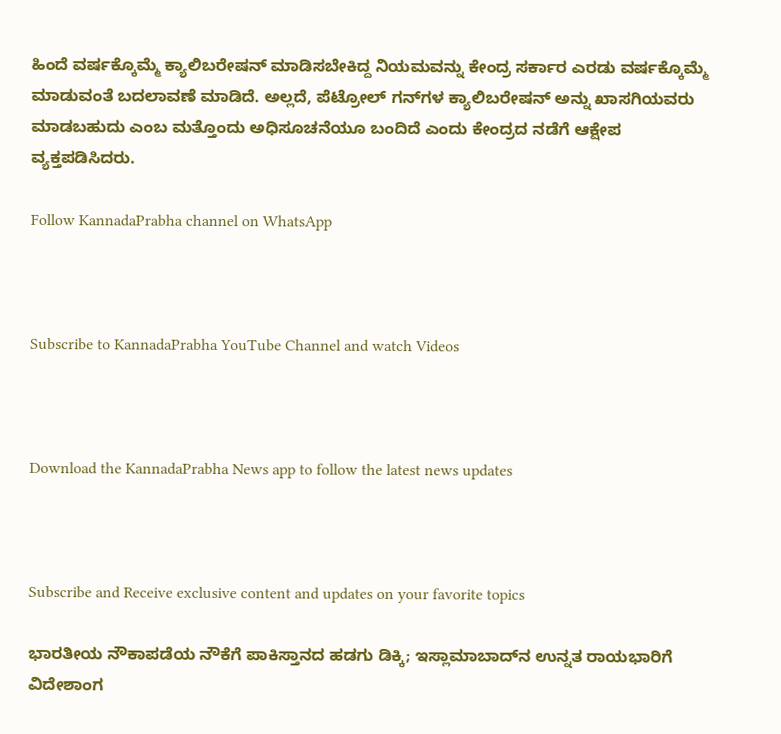ಹಿಂದೆ ವರ್ಷಕ್ಕೊಮ್ಮೆ ಕ್ಯಾಲಿಬರೇಷನ್ ಮಾಡಿಸಬೇಕಿದ್ದ ನಿಯಮವನ್ನು ಕೇಂದ್ರ ಸರ್ಕಾರ ಎರಡು ವರ್ಷಕ್ಕೊಮ್ಮೆ ಮಾಡುವಂತೆ ಬದಲಾವಣೆ ಮಾಡಿದೆ. ಅಲ್ಲದೆ, ಪೆಟ್ರೋಲ್ ಗನ್‌ಗಳ ಕ್ಯಾಲಿಬರೇಷನ್‌ ಅನ್ನು ಖಾಸಗಿಯವರು ಮಾಡಬಹುದು ಎಂಬ ಮತ್ತೊಂದು ಅಧಿಸೂಚನೆಯೂ ಬಂದಿದೆ ಎಂದು ಕೇಂದ್ರದ ನಡೆಗೆ ಆಕ್ಷೇಪ ವ್ಯಕ್ತಪಡಿಸಿದರು.

Follow KannadaPrabha channel on WhatsApp



Subscribe to KannadaPrabha YouTube Channel and watch Videos



Download the KannadaPrabha News app to follow the latest news updates



Subscribe and Receive exclusive content and updates on your favorite topics

ಭಾರತೀಯ ನೌಕಾಪಡೆಯ ನೌಕೆಗೆ ಪಾಕಿಸ್ತಾನದ ಹಡಗು ಡಿಕ್ಕಿ; ಇಸ್ಲಾಮಾಬಾದ್‌ನ ಉನ್ನತ ರಾಯಭಾರಿಗೆ ವಿದೇಶಾಂಗ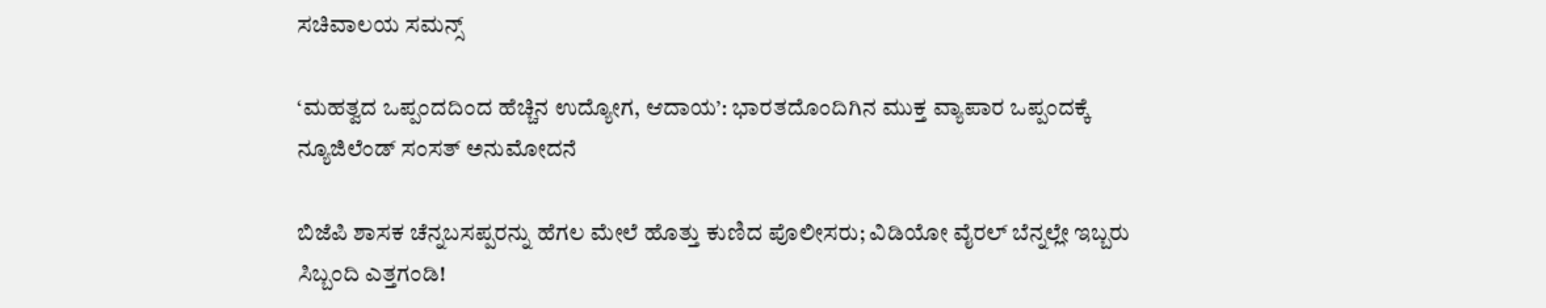ಸಚಿವಾಲಯ ಸಮನ್ಸ್

‘ಮಹತ್ವದ ಒಪ್ಪಂದದಿಂದ ಹೆಚ್ಚಿನ ಉದ್ಯೋಗ, ಆದಾಯ’: ಭಾರತದೊಂದಿಗಿನ ಮುಕ್ತ ವ್ಯಾಪಾರ ಒಪ್ಪಂದಕ್ಕೆ ನ್ಯೂಜಿಲೆಂಡ್ ಸಂಸತ್ ಅನುಮೋದನೆ

ಬಿಜೆಪಿ ಶಾಸಕ ಚೆನ್ನಬಸಪ್ಪರನ್ನು ಹೆಗಲ ಮೇಲೆ ಹೊತ್ತು ಕುಣಿದ ಪೊಲೀಸರು; ವಿಡಿಯೋ ವೈರಲ್ ಬೆನ್ನಲ್ಲೇ ಇಬ್ಬರು ಸಿಬ್ಬಂದಿ ಎತ್ತಗಂಡಿ!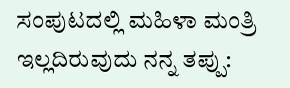ಸಂಪುಟದಲ್ಲಿ ಮಹಿಳಾ ಮಂತ್ರಿ ಇಲ್ಲದಿರುವುದು ನನ್ನ ತಪ್ಪು: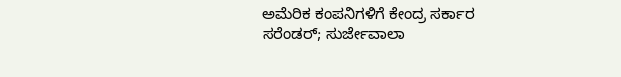ಅಮೆರಿಕ ಕಂಪನಿಗಳಿಗೆ ಕೇಂದ್ರ ಸರ್ಕಾರ ಸರೆಂಡರ್; ಸುರ್ಜೇವಾಲಾ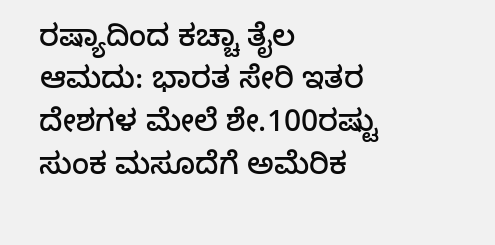ರಷ್ಯಾದಿಂದ ಕಚ್ಚಾ ತೈಲ ಆಮದು: ಭಾರತ ಸೇರಿ ಇತರ ದೇಶಗಳ ಮೇಲೆ ಶೇ.100ರಷ್ಟು ಸುಂಕ ಮಸೂದೆಗೆ ಅಮೆರಿಕ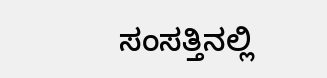ಸಂಸತ್ತಿನಲ್ಲಿ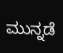ಮುನ್ನಡೆ